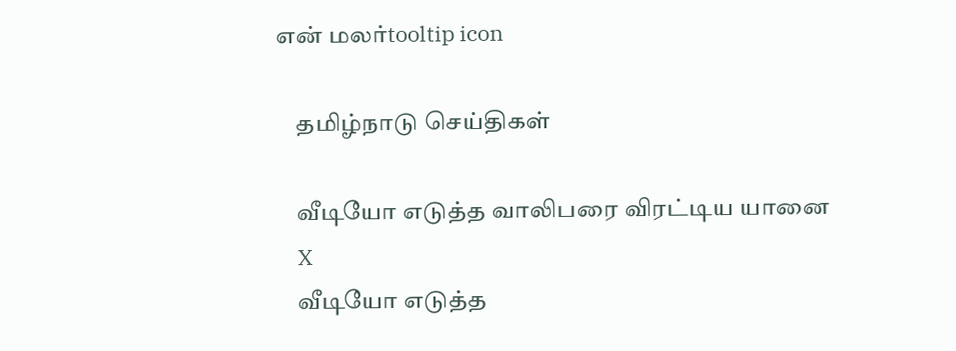என் மலர்tooltip icon

    தமிழ்நாடு செய்திகள்

    வீடியோ எடுத்த வாலிபரை விரட்டிய யானை
    X
    வீடியோ எடுத்த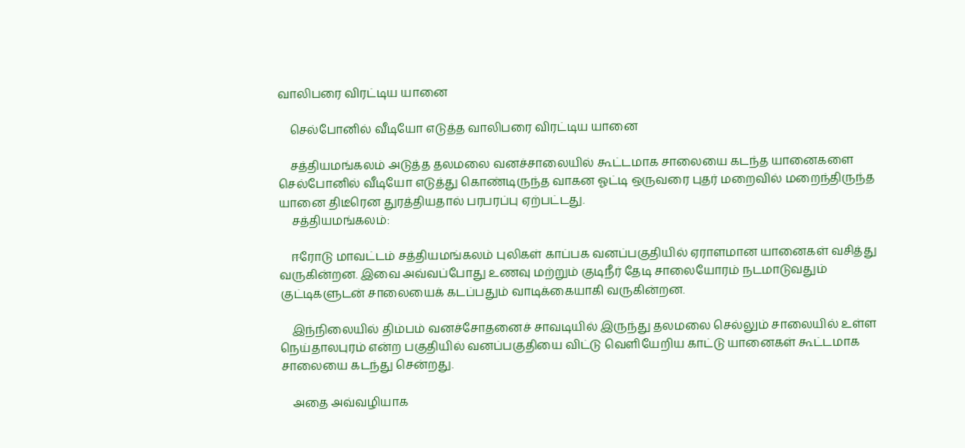வாலிபரை விரட்டிய யானை

    செல்போனில் வீடியோ எடுத்த வாலிபரை விரட்டிய யானை

    சத்தியமங்கலம் அடுத்த தலமலை வனச்சாலையில் கூட்டமாக சாலையை கடந்த யானைகளை செல்போனில் வீடியோ எடுத்து கொண்டிருந்த வாகன ஓட்டி ஒருவரை புதர் மறைவில் மறைந்திருந்த யானை திடீரென துரத்தியதால் பரபரப்பு ஏற்பட்டது.
    சத்தியமங்கலம்:

    ஈரோடு மாவட்டம் சத்தியமங்கலம் புலிகள் காப்பக வனப்பகுதியில் ஏராளமான யானைகள் வசித்து வருகின்றன. இவை அவ்வப்போது உணவு மற்றும் குடிநீர் தேடி சாலையோரம் நடமாடுவதும் குட்டிகளுடன் சாலையைக் கடப்பதும் வாடிக்கையாகி வருகின்றன.

    இந்நிலையில் திம்பம் வனச்சோதனைச் சாவடியில் இருந்து தலமலை செல்லும் சாலையில் உள்ள நெய்தாலபுரம் என்ற பகுதியில் வனப்பகுதியை விட்டு வெளியேறிய காட்டு யானைகள் கூட்டமாக சாலையை கடந்து சென்றது.

    அதை அவ்வழியாக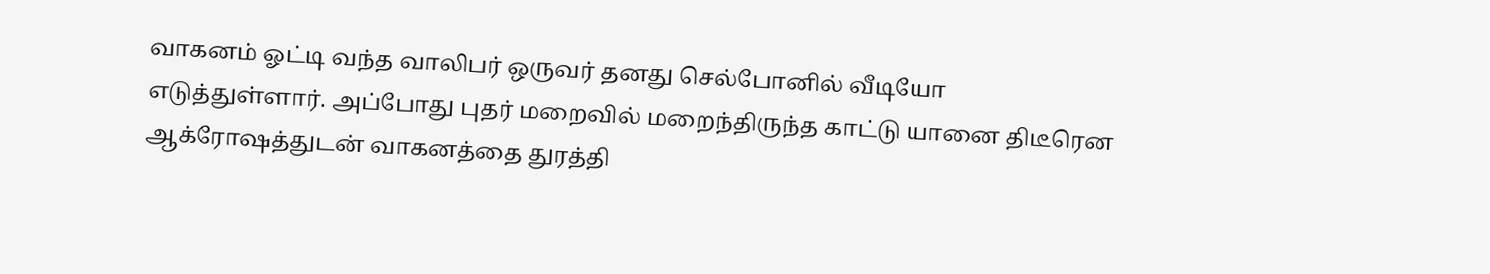வாகனம் ஓட்டி வந்த வாலிபர் ஒருவர் தனது செல்போனில் வீடியோ எடுத்துள்ளார். அப்போது புதர் மறைவில் மறைந்திருந்த காட்டு யானை திடீரென ஆக்ரோ‌ஷத்துடன் வாகனத்தை துரத்தி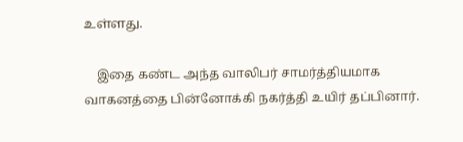உள்ளது.

    இதை கண்ட அந்த வாலிபர் சாமர்த்தியமாக வாகனத்தை பின்னோக்கி நகர்த்தி உயிர் தப்பினார்.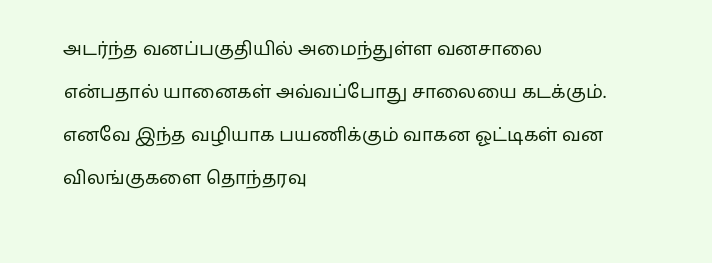அடர்ந்த வனப்பகுதியில் அமைந்துள்ள வனசாலை என்பதால் யானைகள் அவ்வப்போது சாலையை கடக்கும். எனவே இந்த வழியாக பயணிக்கும் வாகன ஓட்டிகள் வன விலங்குகளை தொந்தரவு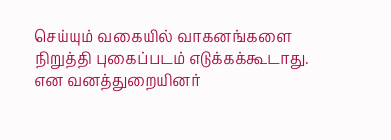செய்யும் வகையில் வாகனங்களை நிறுத்தி புகைப்படம் எடுக்கக்கூடாது. என வனத்துறையினர்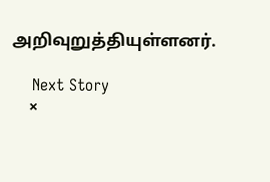அறிவுறுத்தியுள்ளனர்.

    Next Story
    ×